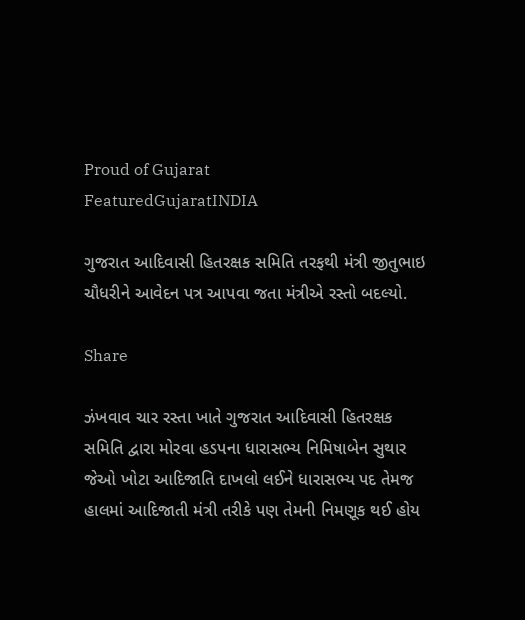Proud of Gujarat
FeaturedGujaratINDIA

ગુજરાત આદિવાસી હિતરક્ષક સમિતિ તરફથી મંત્રી જીતુભાઇ ચૌધરીને આવેદન પત્ર આપવા જતા મંત્રીએ રસ્તો બદલ્યો.

Share

ઝંખવાવ ચાર રસ્તા ખાતે ગુજરાત આદિવાસી હિતરક્ષક સમિતિ દ્વારા મોરવા હડપના ધારાસભ્ય નિમિષાબેન સુથાર જેઓ ખોટા આદિજાતિ દાખલો લઈને ધારાસભ્ય પદ તેમજ હાલમાં આદિજાતી મંત્રી તરીકે પણ તેમની નિમણૂક થઈ હોય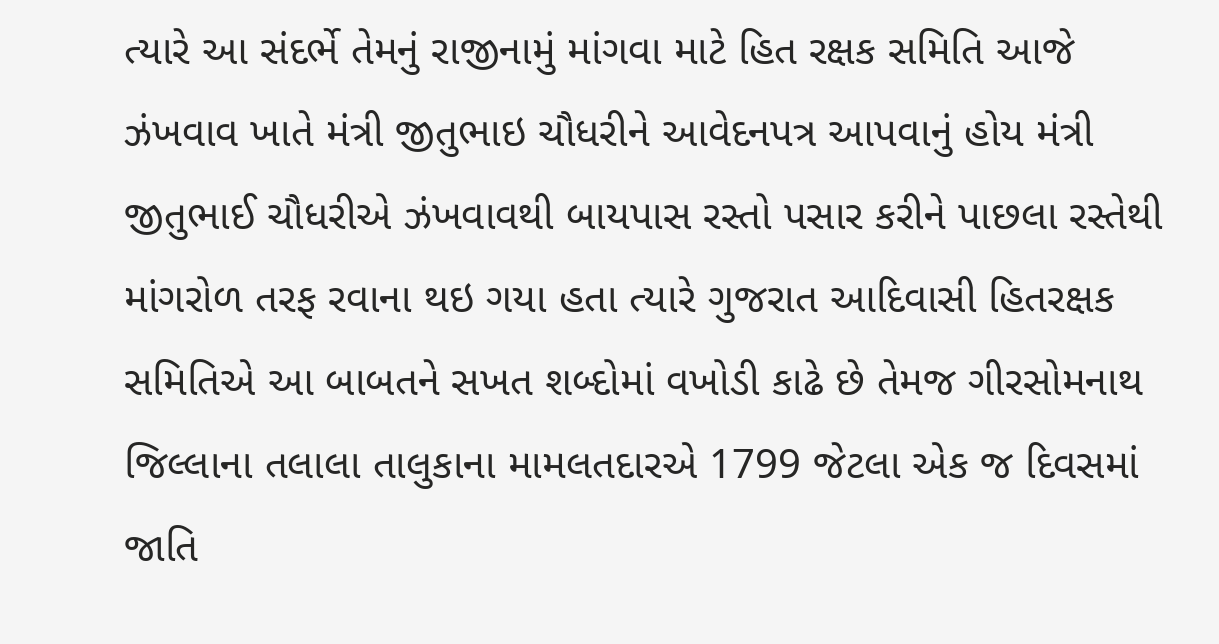ત્યારે આ સંદર્ભે તેમનું રાજીનામું માંગવા માટે હિત રક્ષક સમિતિ આજે ઝંખવાવ ખાતે મંત્રી જીતુભાઇ ચૌધરીને આવેદનપત્ર આપવાનું હોય મંત્રી જીતુભાઈ ચૌધરીએ ઝંખવાવથી બાયપાસ રસ્તો પસાર કરીને પાછલા રસ્તેથી માંગરોળ તરફ રવાના થઇ ગયા હતા ત્યારે ગુજરાત આદિવાસી હિતરક્ષક સમિતિએ આ બાબતને સખત શબ્દોમાં વખોડી કાઢે છે તેમજ ગીરસોમનાથ જિલ્લાના તલાલા તાલુકાના મામલતદારએ 1799 જેટલા એક જ દિવસમાં જાતિ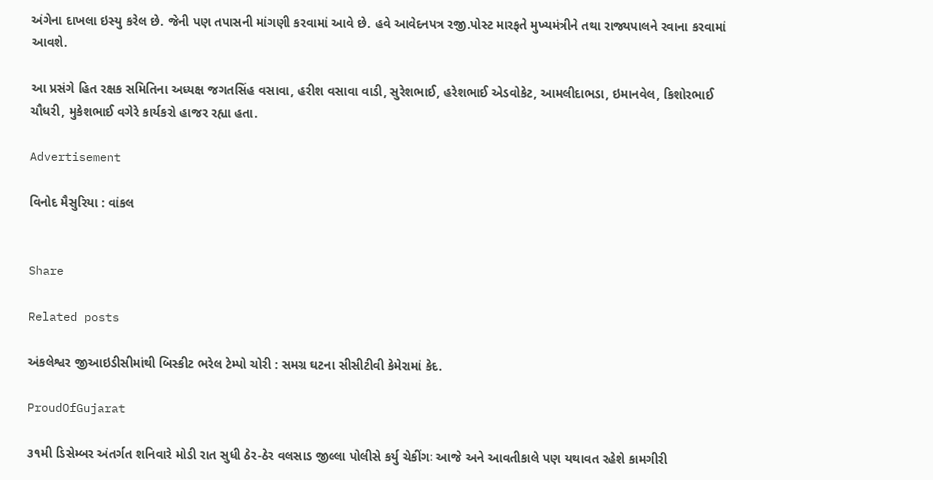અંગેના દાખલા ઇસ્યુ કરેલ છે. જેની પણ તપાસની માંગણી કરવામાં આવે છે. હવે આવેદનપત્ર રજી.પોસ્ટ મારફતે મુખ્યમંત્રીને તથા રાજ્યપાલને રવાના કરવામાં આવશે.

આ પ્રસંગે હિત રક્ષક સમિતિના અધ્યક્ષ જગતસિંહ વસાવા, હરીશ વસાવા વાડી, સુરેશભાઈ, હરેશભાઈ એડવોકેટ, આમલીદાભડા, ઇમાનવેલ, કિશોરભાઈ ચૌધરી, મુકેશભાઈ વગેરે કાર્યકરો હાજર રહ્યા હતા.

Advertisement

વિનોદ મૈસુરિયા : વાંકલ


Share

Related posts

અંકલેશ્વર જીઆઇડીસીમાંથી બિસ્કીટ ભરેલ ટેમ્પો ચોરી : સમગ્ર ઘટના સીસીટીવી કેમેરામાં કેદ.

ProudOfGujarat

૩૧મી ડિસેમ્બર અંતર્ગત શનિવારે મોડી રાત સુધી ઠેર-ઠેર વલસાડ જીલ્લા પોલીસે કર્યુ ચેકીંગઃ આજે અને આવતીકાલે પણ યથાવત રહેશે કામગીરી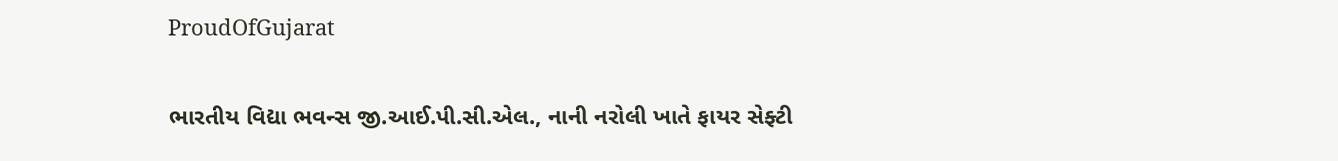ProudOfGujarat

ભારતીય વિદ્યા ભવન્સ જી.આઈ.પી.સી.એલ., નાની નરોલી ખાતે ફાયર સેફ્ટી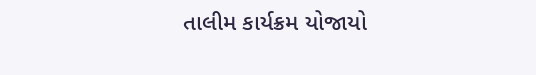તાલીમ કાર્યક્રમ યોજાયો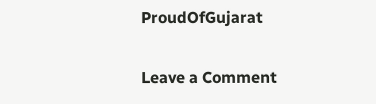ProudOfGujarat

Leave a Comment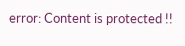error: Content is protected !!